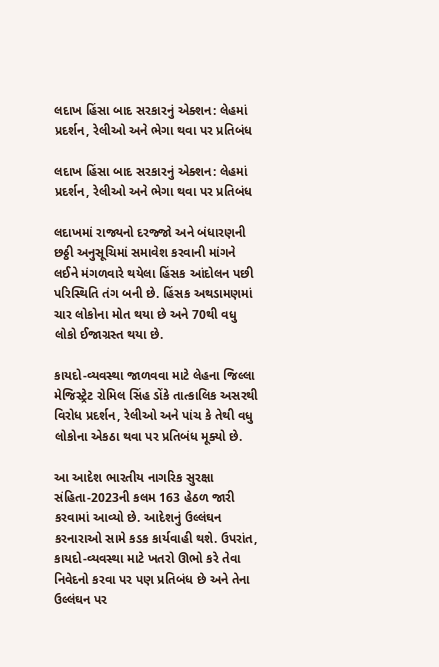લદાખ હિંસા બાદ સરકારનું એક્શન: લેહમાં પ્રદર્શન, રેલીઓ અને ભેગા થવા પર પ્રતિબંધ

લદાખ હિંસા બાદ સરકારનું એક્શન: લેહમાં પ્રદર્શન, રેલીઓ અને ભેગા થવા પર પ્રતિબંધ

લદાખમાં રાજ્યનો દરજ્જો અને બંધારણની છઠ્ઠી અનુસૂચિમાં સમાવેશ કરવાની માંગને લઈને મંગળવારે થયેલા હિંસક આંદોલન પછી પરિસ્થિતિ તંગ બની છે. હિંસક અથડામણમાં ચાર લોકોના મોત થયા છે અને 70થી વધુ લોકો ઈજાગ્રસ્ત થયા છે.

કાયદો-વ્યવસ્થા જાળવવા માટે લેહના જિલ્લા મેજિસ્ટ્રેટ રોમિલ સિંહ ડોંકે તાત્કાલિક અસરથી વિરોધ પ્રદર્શન, રેલીઓ અને પાંચ કે તેથી વધુ લોકોના એકઠા થવા પર પ્રતિબંધ મૂક્યો છે.

આ આદેશ ભારતીય નાગરિક સુરક્ષા સંહિતા-2023ની કલમ 163 હેઠળ જારી કરવામાં આવ્યો છે. આદેશનું ઉલ્લંઘન કરનારાઓ સામે કડક કાર્યવાહી થશે. ઉપરાંત, કાયદો-વ્યવસ્થા માટે ખતરો ઊભો કરે તેવા નિવેદનો કરવા પર પણ પ્રતિબંધ છે અને તેના ઉલ્લંઘન પર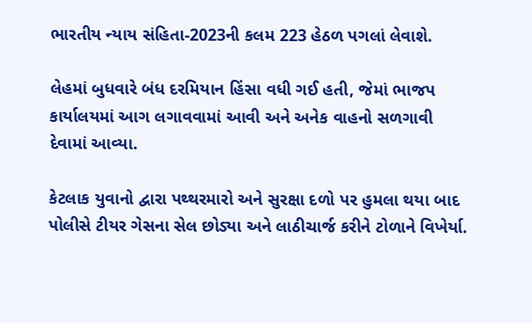ભારતીય ન્યાય સંહિતા-2023ની કલમ 223 હેઠળ પગલાં લેવાશે.

લેહમાં બુધવારે બંધ દરમિયાન હિંસા વધી ગઈ હતી, જેમાં ભાજપ કાર્યાલયમાં આગ લગાવવામાં આવી અને અનેક વાહનો સળગાવી દેવામાં આવ્યા.

કેટલાક યુવાનો દ્વારા પથ્થરમારો અને સુરક્ષા દળો પર હુમલા થયા બાદ પોલીસે ટીયર ગેસના સેલ છોડ્યા અને લાઠીચાર્જ કરીને ટોળાને વિખેર્યા.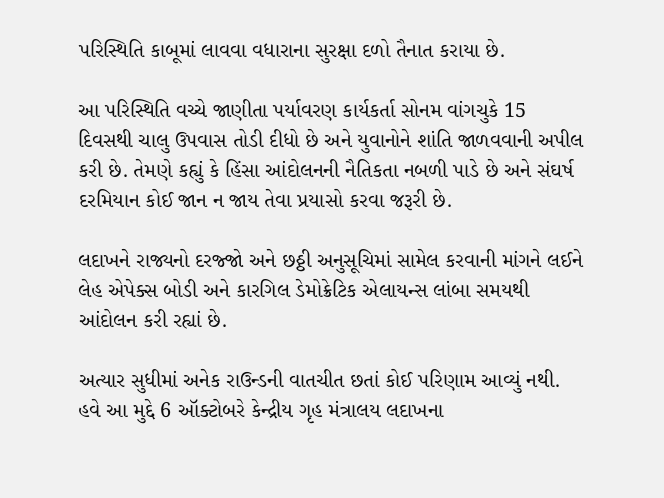પરિસ્થિતિ કાબૂમાં લાવવા વધારાના સુરક્ષા દળો તૈનાત કરાયા છે.

આ પરિસ્થિતિ વચ્ચે જાણીતા પર્યાવરણ કાર્યકર્તા સોનમ વાંગચુકે 15 દિવસથી ચાલુ ઉપવાસ તોડી દીધો છે અને યુવાનોને શાંતિ જાળવવાની અપીલ કરી છે. તેમણે કહ્યું કે હિંસા આંદોલનની નૈતિકતા નબળી પાડે છે અને સંઘર્ષ દરમિયાન કોઈ જાન ન જાય તેવા પ્રયાસો કરવા જરૂરી છે.

લદાખને રાજ્યનો દરજ્જો અને છઠ્ઠી અનુસૂચિમાં સામેલ કરવાની માંગને લઈને લેહ એપેક્સ બોડી અને કારગિલ ડેમોક્રેટિક એલાયન્સ લાંબા સમયથી આંદોલન કરી રહ્યાં છે.

અત્યાર સુધીમાં અનેક રાઉન્ડની વાતચીત છતાં કોઈ પરિણામ આવ્યું નથી. હવે આ મુદ્દે 6 ઑક્ટોબરે કેન્દ્રીય ગૃહ મંત્રાલય લદાખના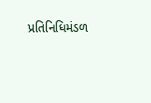પ્રતિનિધિમંડળ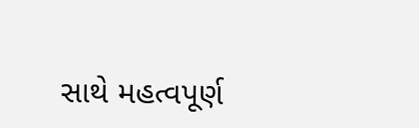સાથે મહત્વપૂર્ણ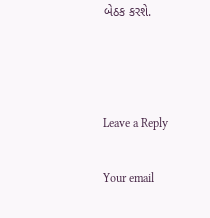બેઠક કરશે.



Leave a Reply

Your email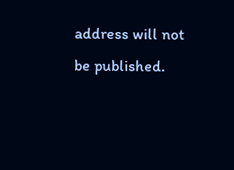address will not be published.